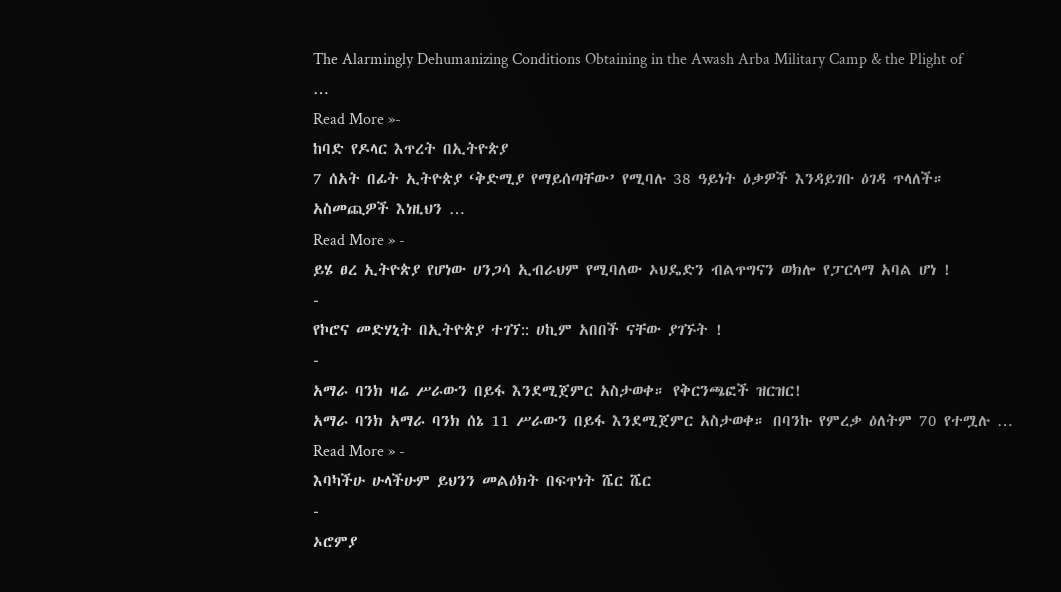The Alarmingly Dehumanizing Conditions Obtaining in the Awash Arba Military Camp & the Plight of …
Read More »-
ከባድ የዶላር እጥረት በኢትዮጵያ
7 ሰአት በፊት ኢትዮጵያ ‘ቅድሚያ የማይሰጣቸው’ የሚባሉ 38 ዓይነት ዕቃዎች እንዳይገቡ ዕገዳ ጥላለች። አስመጪዎች እነዚህን …
Read More » -
ይሄ ፀረ ኢትዮጵያ የሆነው ሀንጋሳ ኢብራህም የሚባለው ኦህዴድን ብልጥግናን ወክሎ የፓርላማ አባል ሆነ !
-
የኮሮና መድሃኒት በኢትዮጵያ ተገኘ:: ሀኪም አበበች ናቸው ያገኙት !
-
አማራ ባንክ ዛሬ ሥራውን በይፋ እንደሚጀምር አስታወቀ። የቅርንጫፎች ዝርዝር!
አማራ ባንክ አማራ ባንክ ሰኔ 11 ሥራውን በይፋ እንደሚጀምር አስታወቀ። በባንኩ የምረቃ ዕለትም 70 የተሟሉ …
Read More » -
እባካችሁ ሁላችሁም ይህንን መልዕክት በፍጥነት ሼር ሼር
-
ኦሮምያ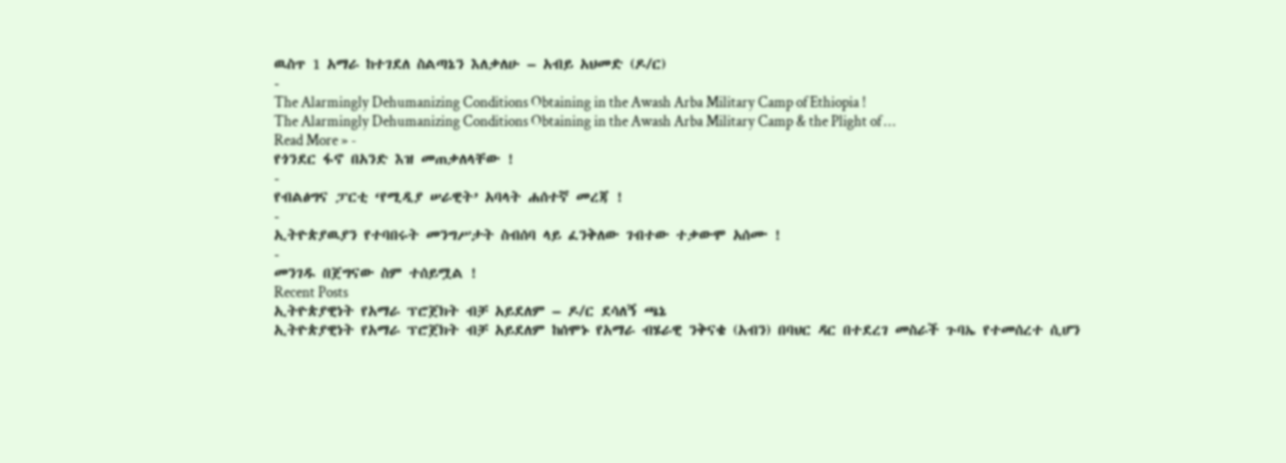ዉስጥ 1 አማራ ከተገደለ ስልጣኔን እለቃለሁ – አብይ አህመድ (ዶ/ር)
-
The Alarmingly Dehumanizing Conditions Obtaining in the Awash Arba Military Camp of Ethiopia !
The Alarmingly Dehumanizing Conditions Obtaining in the Awash Arba Military Camp & the Plight of …
Read More » -
የጎንደር ፋኖ በአንድ እዝ መጠቃለላቸው !
-
የብልፅግና ፓርቲ ‘የሚዲያ ሠራዊት’ አባላት ሐሰተኛ መረጃ !
-
ኢትዮጵያዉያን የተባበሩት መንግሥታት ስብሰባ ላይ ፈንቅለው ገብተው ተቃውሞ አሰሙ !
-
መንገዱ በጀግናው ስም ተሰይሟል !
Recent Posts
ኢትዮጵያዊነት የአማራ ፕሮጀክት ብቻ አይደለም – ዶ/ር ደሳለኝ ጫኔ
ኢትዮጵያዊነት የአማራ ፕሮጀክት ብቻ አይደለም ከሰሞኑ የአማራ ብሄራዊ ንቅናቄ (አብን) በባህር ዳር በተደረገ መስራች ጉባኤ የተመሰረተ ሲሆን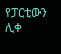የፓርቲውን ሊቀ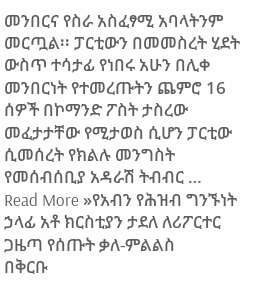መንበርና የስራ አስፈፃሚ አባላትንም መርጧል፡፡ ፓርቲውን በመመስረት ሂደት ውስጥ ተሳታፊ የነበሩ አሁን በሊቀ መንበርነት የተመረጡትን ጨምሮ 16 ሰዎች በኮማንድ ፖስት ታስረው መፈታታቸው የሚታወስ ሲሆን ፓርቲው ሲመሰረት የክልሉ መንግስት የመሰብሰቢያ አዳራሽ ትብብር …
Read More »የአብን የሕዝብ ግንኙነት ኃላፊ አቶ ክርስቲያን ታደለ ለሪፖርተር ጋዜጣ የሰጡት ቃለ-ምልልስ
በቅርቡ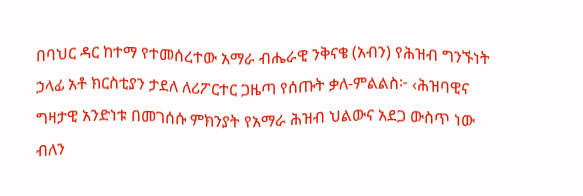በባህር ዳር ከተማ የተመሰረተው አማራ ብሔራዊ ንቅናቄ (አብን) የሕዝብ ግንኙነት ኃላፊ አቶ ክርስቲያን ታደለ ለሪፖርተር ጋዜጣ የሰጡት ቃለ-ምልልስ፦ ‹ሕዝባዊና ግዛታዊ አንድነቱ በመገሰሱ ምክንያት የአማራ ሕዝብ ህልውና አደጋ ውስጥ ነው ብለን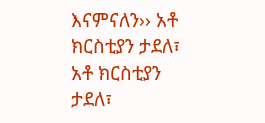እናምናለን›› አቶ ክርስቲያን ታደለ፣ አቶ ክርስቲያን ታደለ፣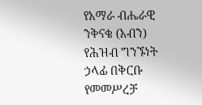የአማራ ብሔራዊ ንቅናቄ (አብን) የሕዝብ ግንኙነት ኃላፊ በቅርቡ የመመሥረቻ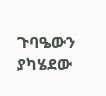ጉባዔውን ያካሄደው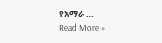የአማራ …
Read More »